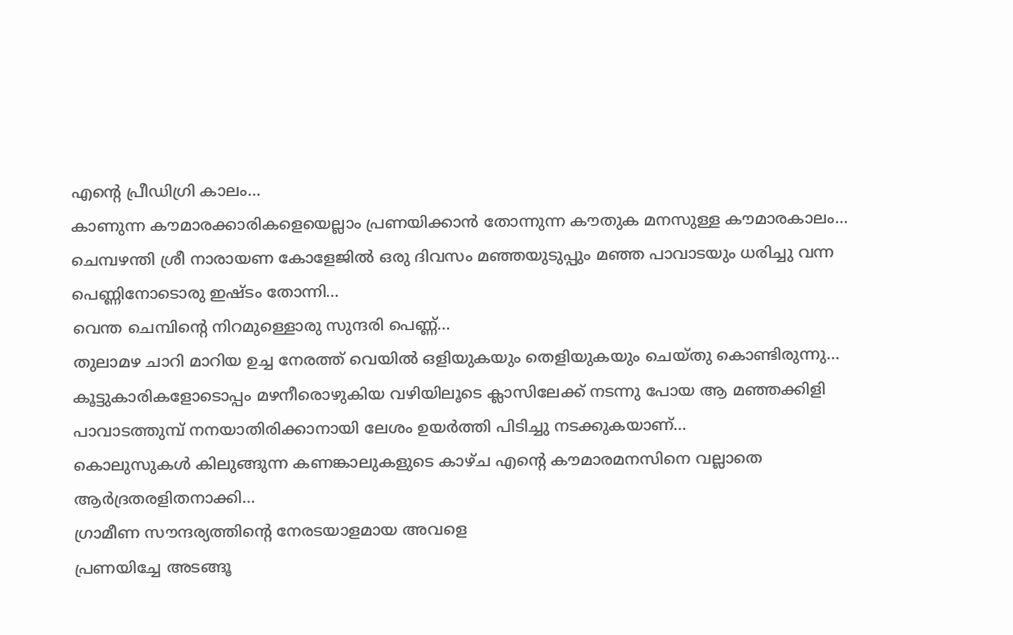എന്റെ പ്രീഡിഗ്രി കാലം…
കാണുന്ന കൗമാരക്കാരികളെയെല്ലാം പ്രണയിക്കാൻ തോന്നുന്ന കൗതുക മനസുള്ള കൗമാരകാലം…
ചെമ്പഴന്തി ശ്രീ നാരായണ കോളേജിൽ ഒരു ദിവസം മഞ്ഞയുടുപ്പും മഞ്ഞ പാവാടയും ധരിച്ചു വന്ന പെണ്ണിനോടൊരു ഇഷ്ടം തോന്നി…
വെന്ത ചെമ്പിന്റെ നിറമുള്ളൊരു സുന്ദരി പെണ്ണ്…
തുലാമഴ ചാറി മാറിയ ഉച്ച നേരത്ത് വെയിൽ ഒളിയുകയും തെളിയുകയും ചെയ്തു കൊണ്ടിരുന്നു…
കൂട്ടുകാരികളോടൊപ്പം മഴനീരൊഴുകിയ വഴിയിലൂടെ ക്ലാസിലേക്ക് നടന്നു പോയ ആ മഞ്ഞക്കിളി പാവാടത്തുമ്പ് നനയാതിരിക്കാനായി ലേശം ഉയർത്തി പിടിച്ചു നടക്കുകയാണ്…
കൊലുസുകൾ കിലുങ്ങുന്ന കണങ്കാലുകളുടെ കാഴ്ച എന്റെ കൗമാരമനസിനെ വല്ലാതെ ആർദ്രതരളിതനാക്കി…
ഗ്രാമീണ സൗന്ദര്യത്തിന്റെ നേരടയാളമായ അവളെ
പ്രണയിച്ചേ അടങ്ങൂ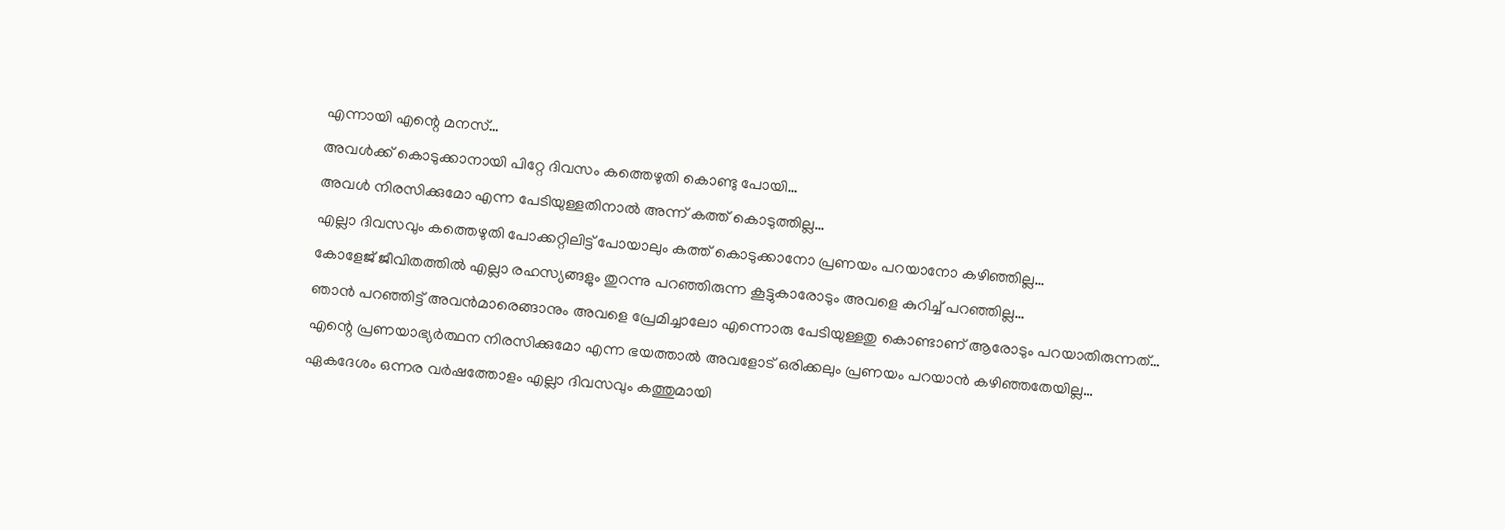എന്നായി എന്റെ മനസ്…
അവൾക്ക് കൊടുക്കാനായി പിറ്റേ ദിവസം കത്തെഴുതി കൊണ്ടു പോയി…
അവൾ നിരസിക്കുമോ എന്ന പേടിയുള്ളതിനാൽ അന്ന് കത്ത് കൊടുത്തില്ല…
എല്ലാ ദിവസവും കത്തെഴുതി പോക്കറ്റിലിട്ട് പോയാലും കത്ത് കൊടുക്കാനോ പ്രണയം പറയാനോ കഴിഞ്ഞില്ല…
കോളേജ് ജീവിതത്തിൽ എല്ലാ രഹസ്യങ്ങളും തുറന്നു പറഞ്ഞിരുന്ന കൂട്ടുകാരോടും അവളെ കുറിച്ച് പറഞ്ഞില്ല…
ഞാൻ പറഞ്ഞിട്ട് അവൻമാരെങ്ങാനും അവളെ പ്രേമിച്ചാലോ എന്നൊരു പേടിയുള്ളതു കൊണ്ടാണ് ആരോടും പറയാതിരുന്നത്…
എന്റെ പ്രണയാഭ്യർത്ഥന നിരസിക്കുമോ എന്ന ഭയത്താൽ അവളോട് ഒരിക്കലും പ്രണയം പറയാൻ കഴിഞ്ഞതേയില്ല…
ഏകദേശം ഒന്നര വർഷത്തോളം എല്ലാ ദിവസവും കത്തുമായി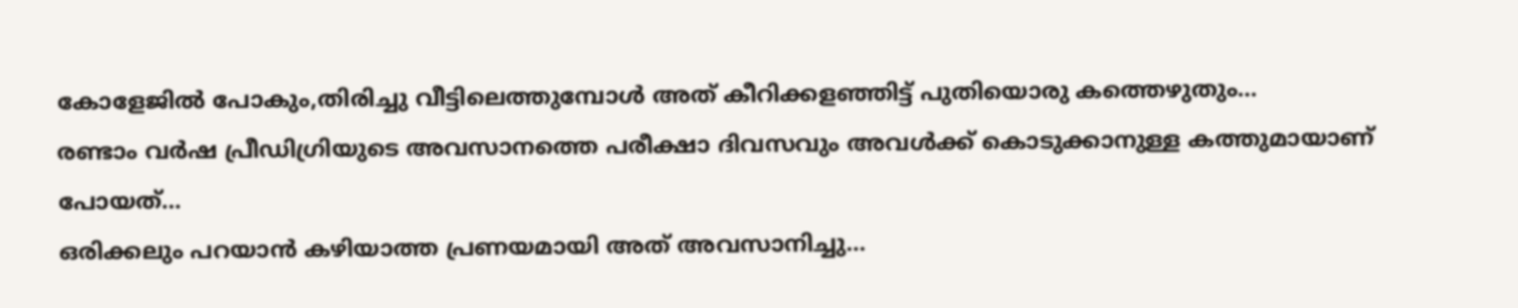കോളേജിൽ പോകും,തിരിച്ചു വീട്ടിലെത്തുമ്പോൾ അത് കീറിക്കളഞ്ഞിട്ട് പുതിയൊരു കത്തെഴുതും…
രണ്ടാം വർഷ പ്രീഡിഗ്രിയുടെ അവസാനത്തെ പരീക്ഷാ ദിവസവും അവൾക്ക് കൊടുക്കാനുള്ള കത്തുമായാണ് പോയത്…
ഒരിക്കലും പറയാൻ കഴിയാത്ത പ്രണയമായി അത് അവസാനിച്ചു…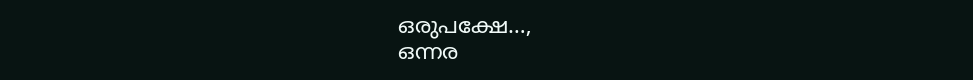ഒരുപക്ഷേ…,
ഒന്നര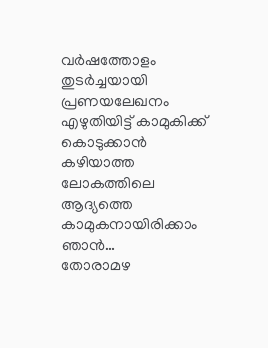വർഷത്തോളം തുടർച്ചയായി പ്രണയലേഖനം എഴുതിയിട്ട് കാമുകിക്ക് കൊടുക്കാൻ കഴിയാത്ത ലോകത്തിലെ ആദ്യത്തെ കാമുകനായിരിക്കാം ഞാൻ…
തോരാമഴ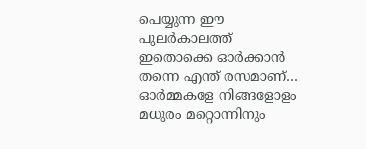പെയ്യുന്ന ഈ പുലർകാലത്ത് ഇതൊക്കെ ഓർക്കാൻ തന്നെ എന്ത് രസമാണ്…
ഓർമ്മകളേ നിങ്ങളോളം മധുരം മറ്റൊന്നിനും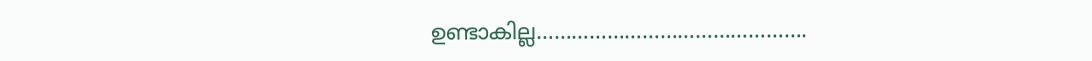ഉണ്ടാകില്ല……………………………………….